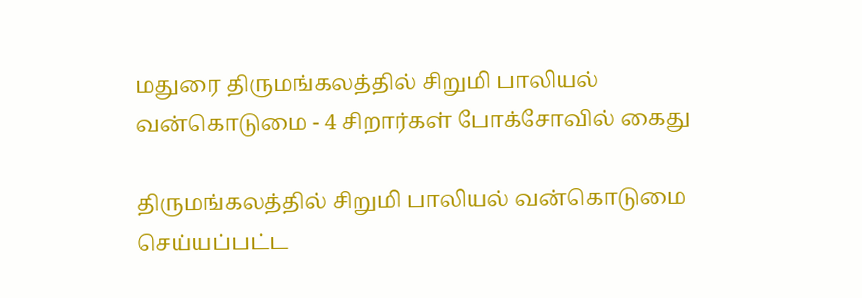மதுரை திருமங்கலத்தில் சிறுமி பாலியல் வன்கொடுமை - 4 சிறார்கள் போக்சோவில் கைது

திருமங்கலத்தில் சிறுமி பாலியல் வன்கொடுமை செய்யப்பட்ட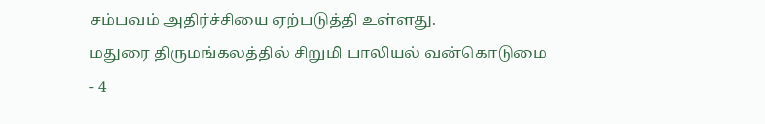சம்பவம் அதிர்ச்சியை ஏற்படுத்தி உள்ளது.
மதுரை திருமங்கலத்தில் சிறுமி பாலியல் வன்கொடுமை - 4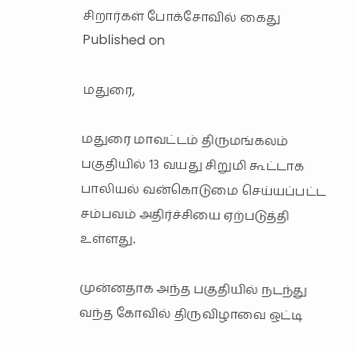சிறார்கள் போக்சோவில் கைது
Published on

மதுரை,

மதுரை மாவட்டம் திருமங்கலம் பகுதியில் 13 வயது சிறுமி கூட்டாக பாலியல் வன்கொடுமை செய்யப்பட்ட சம்பவம் அதிர்ச்சியை ஏற்படுத்தி உள்ளது.

முன்னதாக அந்த பகுதியில் நடந்து வந்த கோவில் திருவிழாவை ஒட்டி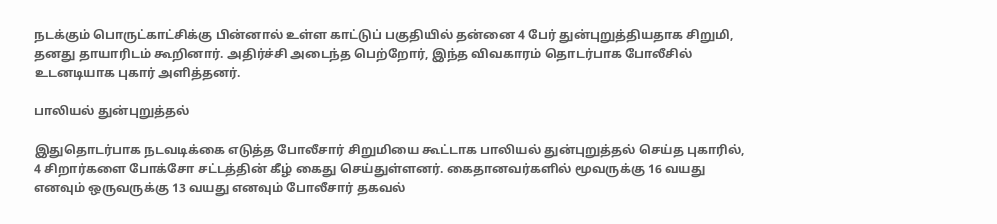நடக்கும் பொருட்காட்சிக்கு பின்னால் உள்ள காட்டுப் பகுதியில் தன்னை 4 பேர் துன்புறுத்தியதாக சிறுமி, தனது தாயாரிடம் கூறினார். அதிர்ச்சி அடைந்த பெற்றோர், இந்த விவகாரம் தொடர்பாக போலீசில் உடனடியாக புகார் அளித்தனர்.

பாலியல் துன்புறுத்தல்

இதுதொடர்பாக நடவடிக்கை எடுத்த போலீசார் சிறுமியை கூட்டாக பாலியல் துன்புறுத்தல் செய்த புகாரில், 4 சிறார்களை போக்சோ சட்டத்தின் கீழ் கைது செய்துள்ளனர். கைதானவர்களில் மூவருக்கு 16 வயது எனவும் ஒருவருக்கு 13 வயது எனவும் போலீசார் தகவல்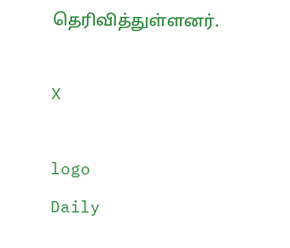தெரிவித்துள்ளனர்.

X

logo
Daily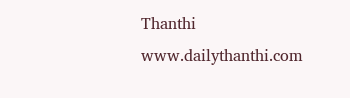Thanthi
www.dailythanthi.com